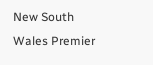New South Wales Premier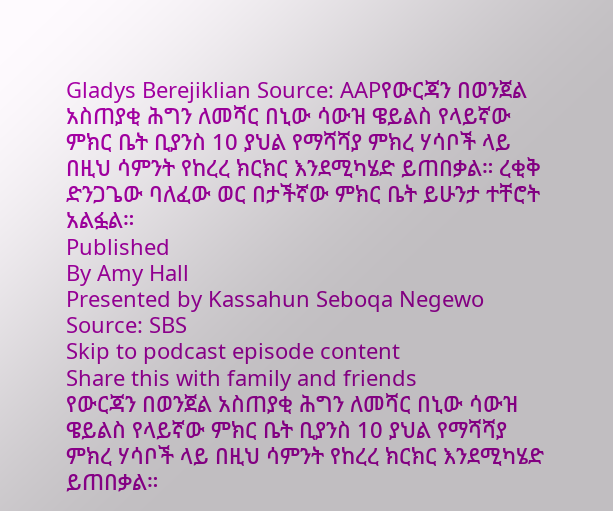Gladys Berejiklian Source: AAPየውርጃን በወንጀል አስጠያቂ ሕግን ለመሻር በኒው ሳውዝ ዌይልስ የላይኛው ምክር ቤት ቢያንስ 10 ያህል የማሻሻያ ምክረ ሃሳቦች ላይ በዚህ ሳምንት የከረረ ክርክር እንደሚካሄድ ይጠበቃል። ረቂቅ ድንጋጌው ባለፈው ወር በታችኛው ምክር ቤት ይሁንታ ተቸሮት አልፏል።
Published
By Amy Hall
Presented by Kassahun Seboqa Negewo
Source: SBS
Skip to podcast episode content
Share this with family and friends
የውርጃን በወንጀል አስጠያቂ ሕግን ለመሻር በኒው ሳውዝ ዌይልስ የላይኛው ምክር ቤት ቢያንስ 10 ያህል የማሻሻያ ምክረ ሃሳቦች ላይ በዚህ ሳምንት የከረረ ክርክር እንደሚካሄድ ይጠበቃል።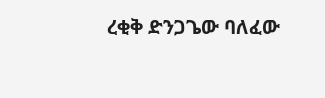ረቂቅ ድንጋጌው ባለፈው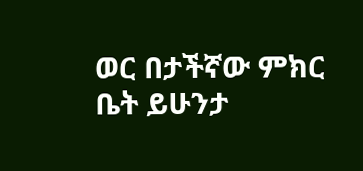ወር በታችኛው ምክር ቤት ይሁንታ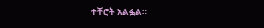ተቸሮት አልፏል።